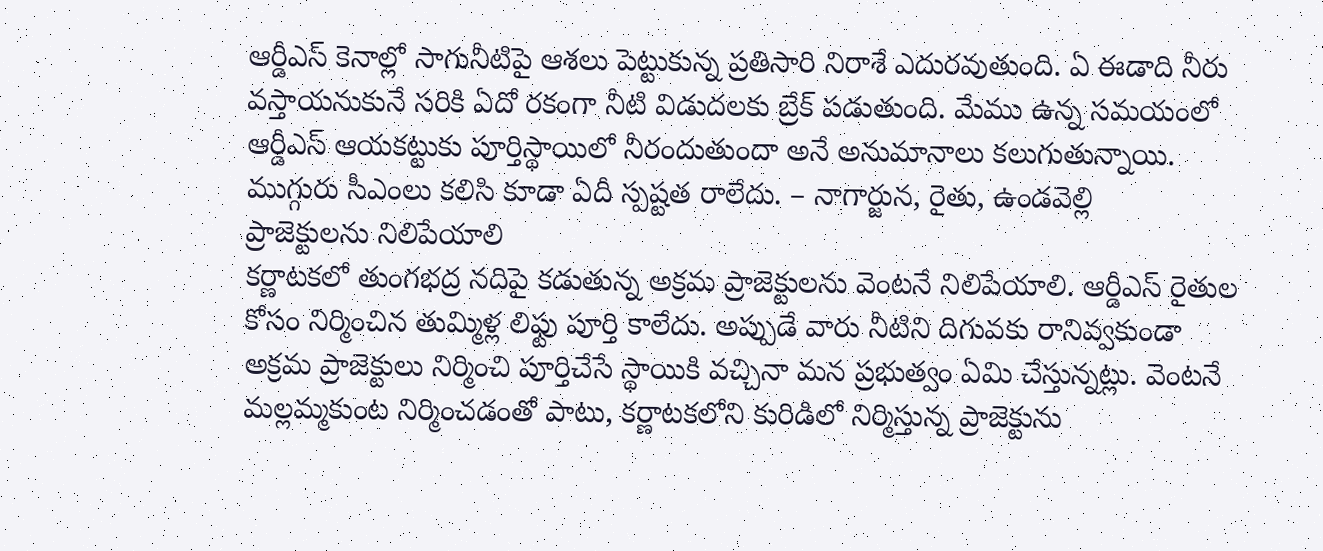ఆర్డీఎస్ కెనాల్లో సాగునీటిపై ఆశలు పెట్టుకున్న ప్రతిసారి నిరాశే ఎదురవుతుంది. ఏ ఈడాది నీరు వస్తాయనుకునే సరికి ఏదో రకంగా నీటి విడుదలకు బ్రేక్ పడుతుంది. మేము ఉన్న సమయంలో ఆర్డీఎస్ ఆయకట్టుకు పూర్తిస్థాయిలో నీరందుతుందా అనే అనుమానాలు కలుగుతున్నాయి. ముగ్గురు సీఎంలు కలిసి కూడా ఏదీ స్పష్టత రాలేదు. – నాగార్జున, రైతు, ఉండవెల్లి
ప్రాజెక్టులను నిలిపేయాలి
కర్ణాటకలో తుంగభద్ర నదిపై కడుతున్న అక్రమ ప్రాజెక్టులను వెంటనే నిలిపేయాలి. ఆర్డీఎస్ రైతుల కోసం నిర్మించిన తుమ్మిళ్ల లిఫ్టు పూర్తి కాలేదు. అప్పుడే వారు నీటిని దిగువకు రానివ్వకుండా అక్రమ ప్రాజెక్టులు నిర్మించి పూర్తిచేసే స్థాయికి వచ్చినా మన ప్రభుత్వం ఏమి చేస్తున్నట్లు. వెంటనే మల్లమ్మకుంట నిర్మించడంతో పాటు, కర్ణాటకలోని కురిడిలో నిర్మిస్తున్న ప్రాజెక్టును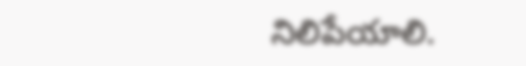నిలిపేయాలి.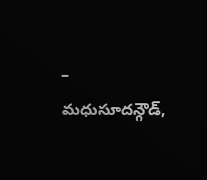– మధుసూదన్గౌడ్,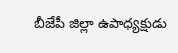బీజేపీ జిల్లా ఉపాధ్యక్షుడు